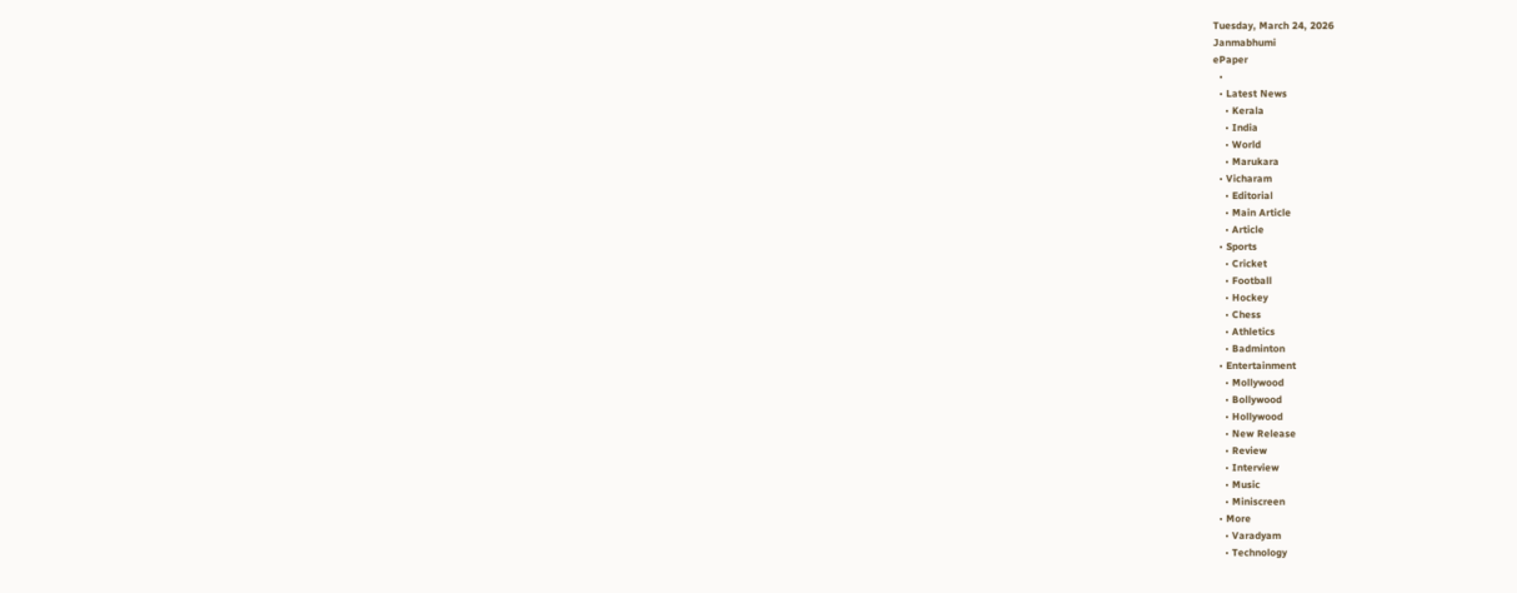Tuesday, March 24, 2026
Janmabhumi
ePaper
  •
  • Latest News
    • Kerala
    • India
    • World
    • Marukara
  • Vicharam
    • Editorial
    • Main Article
    • Article
  • Sports
    • Cricket
    • Football
    • Hockey
    • Chess
    • Athletics
    • Badminton
  • Entertainment
    • Mollywood
    • Bollywood
    • Hollywood
    • New Release
    • Review
    • Interview
    • Music
    • Miniscreen
  • More
    • Varadyam
    • Technology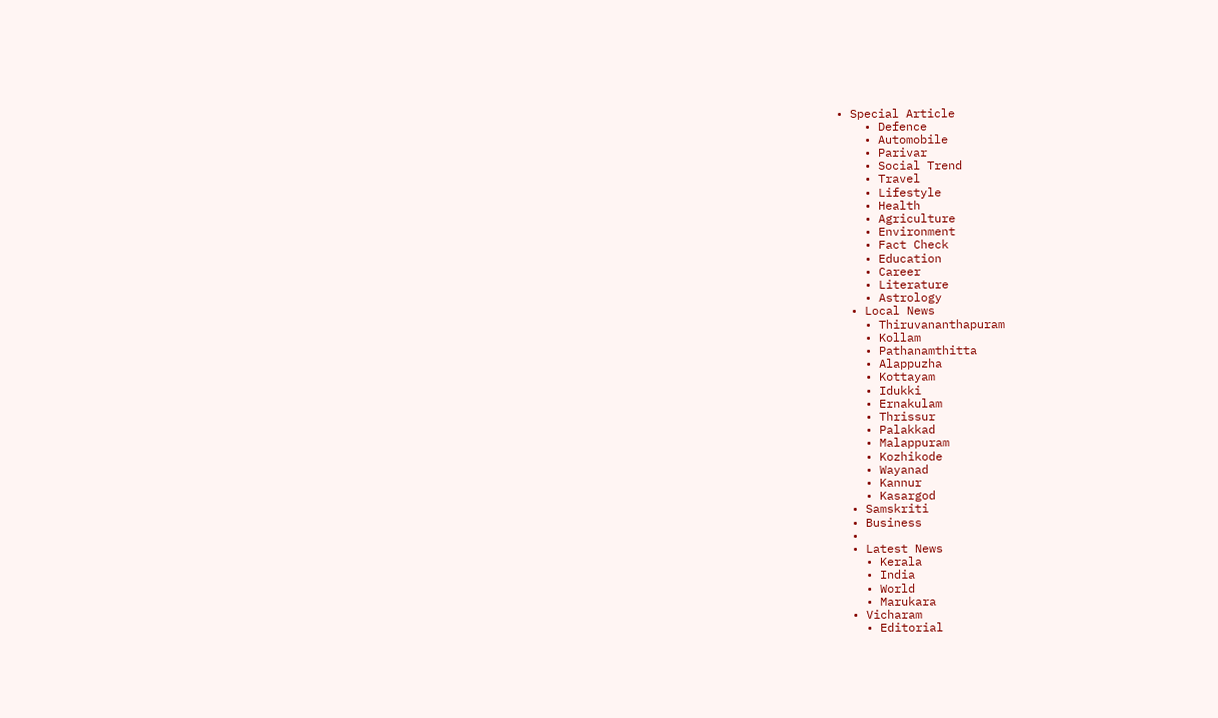• Special Article
    • Defence
    • Automobile
    • Parivar
    • Social Trend
    • Travel
    • Lifestyle
    • Health
    • Agriculture
    • Environment
    • Fact Check
    • Education
    • Career
    • Literature
    • Astrology
  • Local News
    • Thiruvananthapuram
    • Kollam
    • Pathanamthitta
    • Alappuzha
    • Kottayam
    • Idukki
    • Ernakulam
    • Thrissur
    • Palakkad
    • Malappuram
    • Kozhikode
    • Wayanad
    • Kannur
    • Kasargod
  • Samskriti
  • Business
  •
  • Latest News
    • Kerala
    • India
    • World
    • Marukara
  • Vicharam
    • Editorial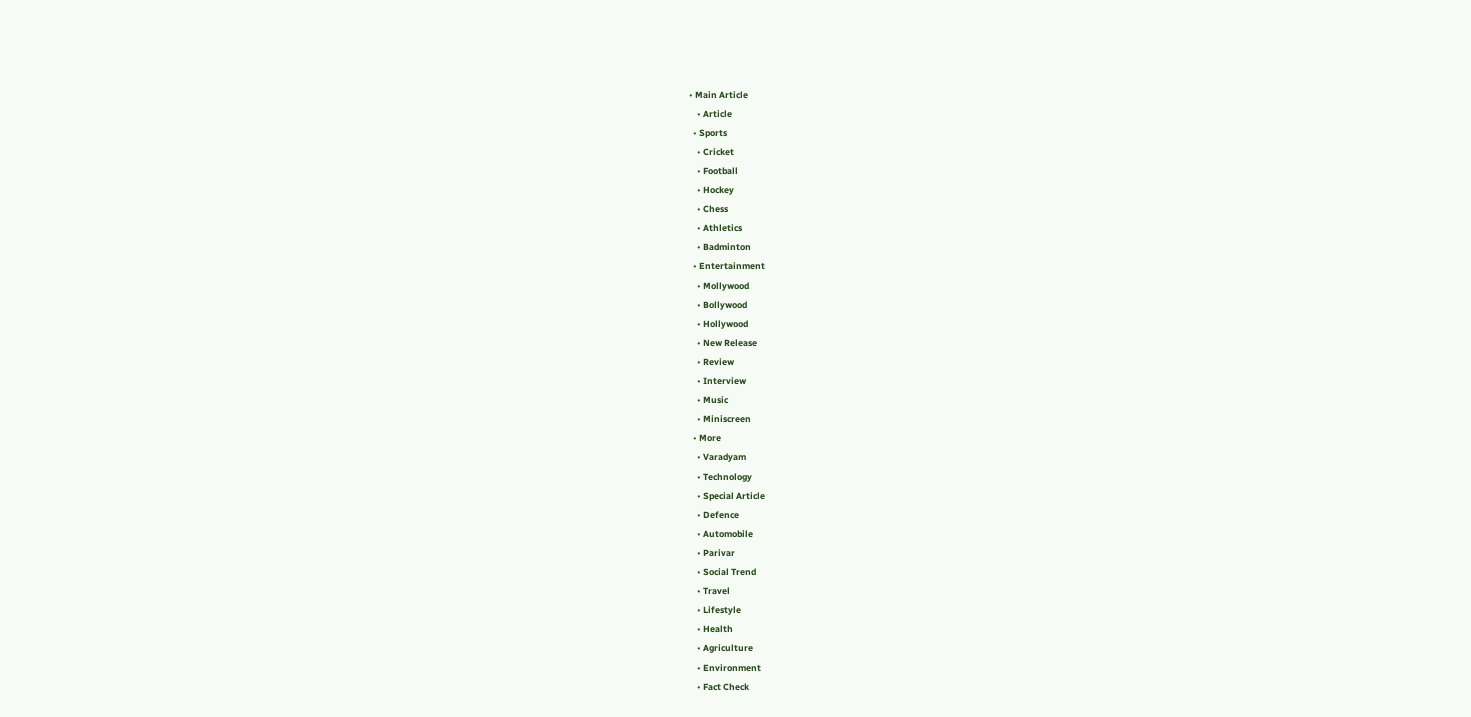• Main Article
    • Article
  • Sports
    • Cricket
    • Football
    • Hockey
    • Chess
    • Athletics
    • Badminton
  • Entertainment
    • Mollywood
    • Bollywood
    • Hollywood
    • New Release
    • Review
    • Interview
    • Music
    • Miniscreen
  • More
    • Varadyam
    • Technology
    • Special Article
    • Defence
    • Automobile
    • Parivar
    • Social Trend
    • Travel
    • Lifestyle
    • Health
    • Agriculture
    • Environment
    • Fact Check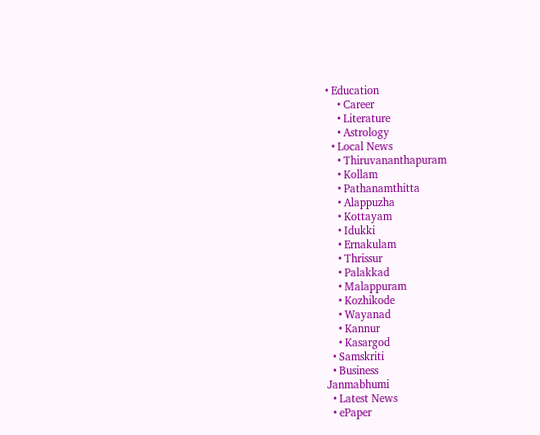• Education
    • Career
    • Literature
    • Astrology
  • Local News
    • Thiruvananthapuram
    • Kollam
    • Pathanamthitta
    • Alappuzha
    • Kottayam
    • Idukki
    • Ernakulam
    • Thrissur
    • Palakkad
    • Malappuram
    • Kozhikode
    • Wayanad
    • Kannur
    • Kasargod
  • Samskriti
  • Business
Janmabhumi
  • Latest News
  • ePaper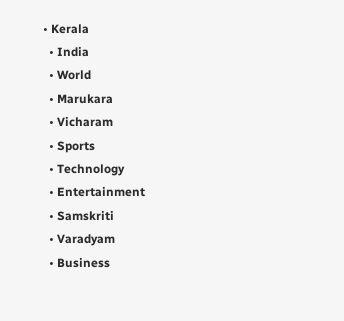• Kerala
  • India
  • World
  • Marukara
  • Vicharam
  • Sports
  • Technology
  • Entertainment
  • Samskriti
  • Varadyam
  • Business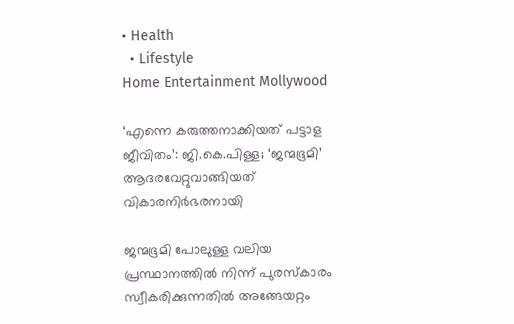• Health
  • Lifestyle
Home Entertainment Mollywood

‘എന്നെ കരുത്തനാക്കിയത് പട്ടാള ജീവിതം’: ജി.കെ.പിള്ള; ‘ജന്മഭൂമി’ ആദരവേറ്റുവാങ്ങിയത് വികാരനിര്‍ഭരനായി

ജന്മഭൂമി പോലുള്ള വലിയ പ്രസ്ഥാനത്തില്‍ നിന്ന് പുരസ്‌കാരം സ്വീകരിക്കുന്നതില്‍ അങ്ങേയറ്റം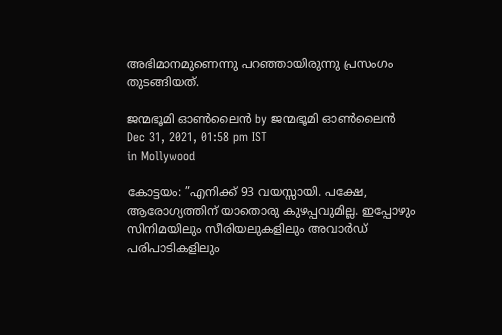അഭിമാനമുണെന്നു പറഞ്ഞായിരുന്നു പ്രസംഗം തുടങ്ങിയത്.

ജന്മഭൂമി ഓണ്‍ലൈന്‍ by ജന്മഭൂമി ഓണ്‍ലൈന്‍
Dec 31, 2021, 01:58 pm IST
in Mollywood

കോട്ടയം: ”എനിക്ക് 93 വയസ്സായി. പക്ഷേ, ആരോഗ്യത്തിന് യാതൊരു കുഴപ്പവുമില്ല. ഇപ്പോഴും സിനിമയിലും സീരിയലുകളിലും അവാര്‍ഡ് പരിപാടികളിലും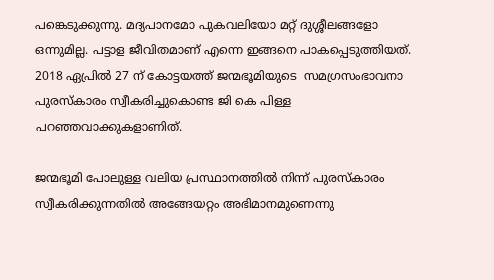പങ്കെടുക്കുന്നു. മദ്യപാനമോ പുകവലിയോ മറ്റ് ദുശ്ശീലങ്ങളോ ഒന്നുമില്ല. പട്ടാള ജീവിതമാണ് എന്നെ ഇങ്ങനെ പാകപ്പെടുത്തിയത്. 2018 ഏപ്രില്‍ 27 ന് കോട്ടയത്ത് ജന്മഭൂമിയുടെ  സമഗ്രസംഭാവനാ പുരസ്‌കാരം സ്വീകരിച്ചുകൊണ്ട ജി കെ പിള്ള പറഞ്ഞവാക്കുകളാണിത്.

ജന്മഭൂമി പോലുള്ള വലിയ പ്രസ്ഥാനത്തില്‍ നിന്ന് പുരസ്‌കാരം സ്വീകരിക്കുന്നതില്‍ അങ്ങേയറ്റം അഭിമാനമുണെന്നു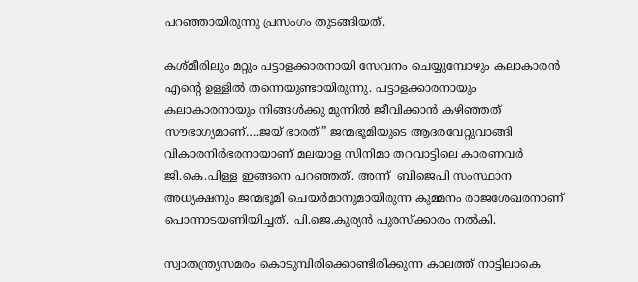പറഞ്ഞായിരുന്നു പ്രസംഗം തുടങ്ങിയത്.

കശ്മീരിലും മറ്റും പട്ടാളക്കാരനായി സേവനം ചെയ്യുമ്പോഴും കലാകാരന്‍ എന്റെ ഉള്ളില്‍ തന്നെയുണ്ടായിരുന്നു. പട്ടാളക്കാരനായും കലാകാരനായും നിങ്ങള്‍ക്കു മുന്നില്‍ ജീവിക്കാന്‍ കഴിഞ്ഞത് സൗഭാഗ്യമാണ്….ജയ് ഭാരത്” ജന്മഭൂമിയുടെ ആദരവേറ്റുവാങ്ങി വികാരനിര്‍ഭരനായാണ് മലയാള സിനിമാ തറവാട്ടിലെ കാരണവര്‍ ജി.കെ.പിള്ള ഇങ്ങനെ പറഞ്ഞത്. അന്ന്  ബിജെപി സംസ്ഥാന അധ്യക്ഷനും ജന്മഭൂമി ചെയര്‍മാനുമായിരുന്ന കുമ്മനം രാജശേഖരനാണ് പൊന്നാടയണിയിച്ചത്. പി.ജെ.കുര്യന്‍ പുരസ്‌ക്കാരം നല്‍കി.

സ്വാതന്ത്ര്യസമരം കൊടുമ്പിരിക്കൊണ്ടിരിക്കുന്ന കാലത്ത് നാട്ടിലാകെ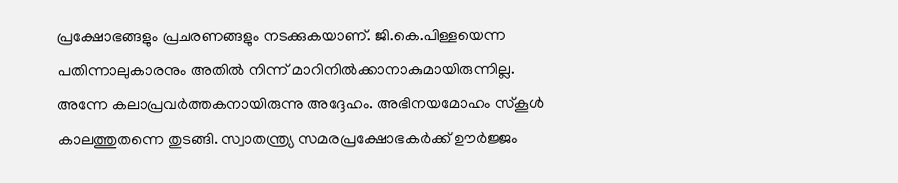പ്രക്ഷോഭങ്ങളും പ്രചരണങ്ങളും നടക്കുകയാണ്. ജി.കെ.പിള്ളയെന്ന പതിന്നാലുകാരനും അതില്‍ നിന്ന് മാറിനില്‍ക്കാനാകുമായിരുന്നില്ല. അന്നേ കലാപ്രവര്‍ത്തകനായിരുന്നു അദ്ദേഹം. അഭിനയമോഹം സ്‌കൂള്‍ കാലത്തുതന്നെ തുടങ്ങി. സ്വാതന്ത്ര്യ സമരപ്രക്ഷോഭകര്‍ക്ക് ഊര്‍ജ്ജം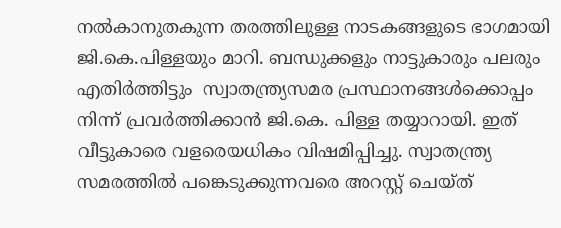നല്‍കാനുതകുന്ന തരത്തിലുള്ള നാടകങ്ങളുടെ ഭാഗമായി ജി.കെ.പിള്ളയും മാറി. ബന്ധുക്കളും നാട്ടുകാരും പലരും എതിര്‍ത്തിട്ടും  സ്വാതന്ത്ര്യസമര പ്രസ്ഥാനങ്ങള്‍ക്കൊപ്പം നിന്ന് പ്രവര്‍ത്തിക്കാന്‍ ജി.കെ. പിള്ള തയ്യാറായി. ഇത് വീട്ടുകാരെ വളരെയധികം വിഷമിപ്പിച്ചു. സ്വാതന്ത്ര്യ സമരത്തില്‍ പങ്കെടുക്കുന്നവരെ അറസ്റ്റ് ചെയ്ത്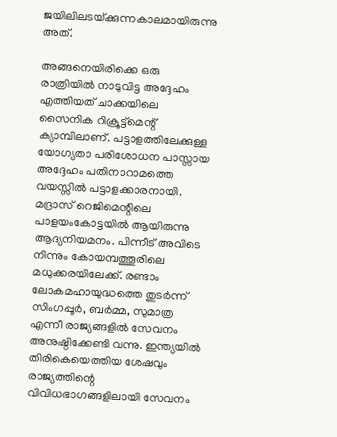ജയിലിലടയ്‌ക്കുന്നകാലമായിരുന്നു അത്.

അങ്ങനെയിരിക്കെ ഒരു രാത്രിയില്‍ നാടുവിട്ട അദ്ദേഹം എത്തിയത് ചാക്കയിലെ സൈനിക റിക്രൂട്ട്മെന്റ് ക്യാമ്പിലാണ്. പട്ടാളത്തിലേക്കുള്ള യോഗ്യതാ പരിശോധന പാസ്സായ അദ്ദേഹം പതിനാറാമത്തെ വയസ്സില്‍ പട്ടാളക്കാരനായി. മദ്രാസ് റെജിമെന്റിലെ പാളയംകോട്ടയില്‍ ആയിരുന്നു ആദ്യനിയമനം. പിന്നീട് അവിടെ നിന്നും കോയമ്പത്തൂരിലെ മധുക്കരയിലേക്ക്. രണ്ടാം ലോകമഹായുദ്ധത്തെ തുടര്‍ന്ന് സിംഗപ്പൂര്‍, ബര്‍മ്മ, സുമാത്ര എന്നീ രാജ്യങ്ങളില്‍ സേവനം അനുഷ്ഠിക്കേണ്ടി വന്നു. ഇന്ത്യയില്‍ തിരികെയെത്തിയ ശേഷവും രാജ്യത്തിന്റെ വിവിധഭാഗങ്ങളിലായി സേവനം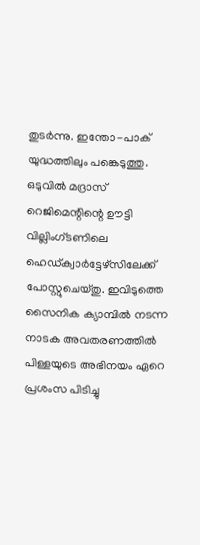തുടര്‍ന്നു. ഇന്തോ-പാക് യുദ്ധത്തിലും പങ്കെടുത്തു. ഒടുവില്‍ മദ്രാസ് റെജിമെന്റിന്റെ ഊട്ടി വില്ലിംഗ്ടണിലെ ഹെഡ്ക്വാര്‍ട്ടേഴ്സിലേക്ക് പോസ്റ്റുചെയ്തു. ഇവിടുത്തെ സൈനിക ക്യാമ്പില്‍ നടന്ന നാടക അവതരണത്തില്‍ പിള്ളയുടെ അഭിനയം ഏറെ പ്രശംസ പിടിച്ചു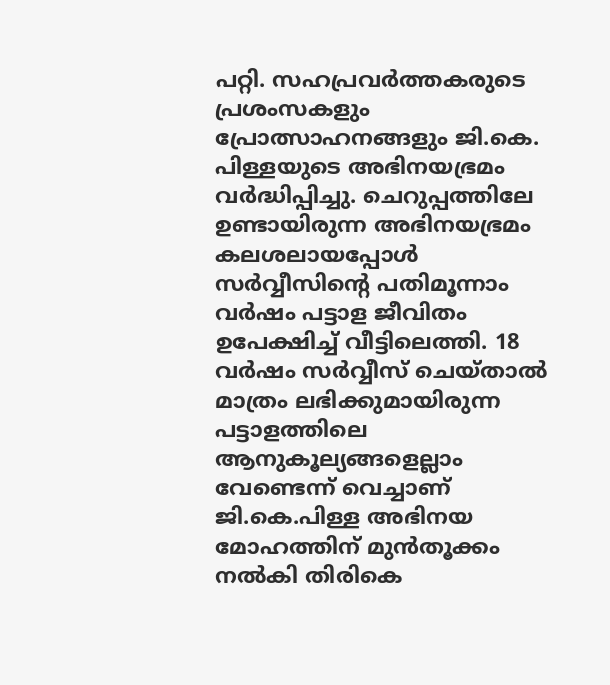പറ്റി. സഹപ്രവര്‍ത്തകരുടെ പ്രശംസകളും പ്രോത്സാഹനങ്ങളും ജി.കെ. പിള്ളയുടെ അഭിനയഭ്രമം വര്‍ദ്ധിപ്പിച്ചു. ചെറുപ്പത്തിലേ ഉണ്ടായിരുന്ന അഭിനയഭ്രമം കലശലായപ്പോള്‍ സര്‍വ്വീസിന്റെ പതിമൂന്നാം വര്‍ഷം പട്ടാള ജീവിതം ഉപേക്ഷിച്ച് വീട്ടിലെത്തി. 18 വര്‍ഷം സര്‍വ്വീസ് ചെയ്താല്‍ മാത്രം ലഭിക്കുമായിരുന്ന പട്ടാളത്തിലെ ആനുകൂല്യങ്ങളെല്ലാം വേണ്ടെന്ന് വെച്ചാണ് ജി.കെ.പിള്ള അഭിനയ മോഹത്തിന് മുന്‍തൂക്കം നല്‍കി തിരികെ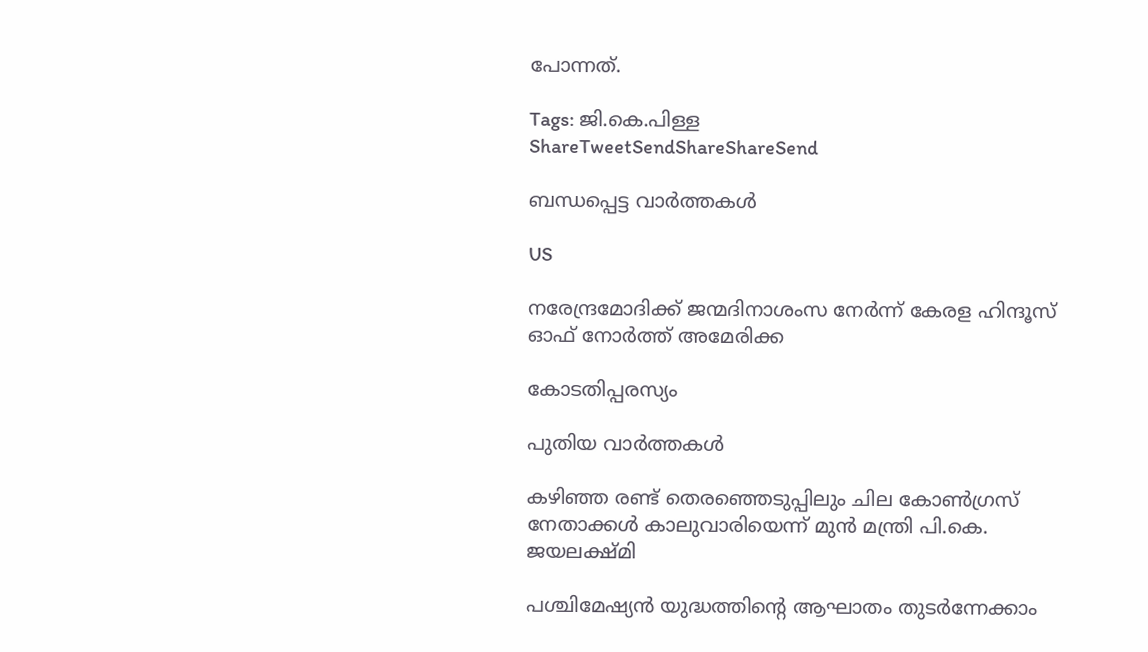പോന്നത്.

Tags: ജി.കെ.പിള്ള
ShareTweetSendShareShareSend

ബന്ധപ്പെട്ട വാര്‍ത്തകള്‍

US

നരേന്ദ്രമോദിക്ക് ജന്മദിനാശംസ നേര്‍ന്ന് കേരള ഹിന്ദൂസ് ഓഫ് നോര്‍ത്ത് അമേരിക്ക

കോടതിപ്പരസ്യം

പുതിയ വാര്‍ത്തകള്‍

കഴിഞ്ഞ രണ്ട് തെരഞ്ഞെടുപ്പിലും ചില കോണ്‍ഗ്രസ് നേതാക്കള്‍ കാലുവാരിയെന്ന് മുന്‍ മന്ത്രി പി.കെ. ജയലക്ഷ്മി

പശ്ചിമേഷ്യൻ യുദ്ധത്തിന്റെ ആഘാതം തുടർന്നേക്കാം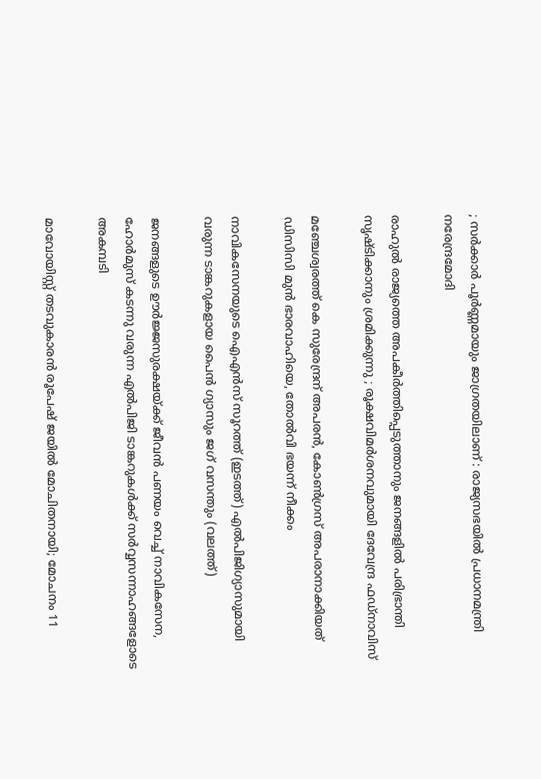; സർക്കാർ പൂർണ്ണമായും ജാഗ്രതയിലാണ് : രാജ്യസഭയിൽ പ്രധാനമന്ത്രി നരേന്ദ്രമോദി

രാഹുൽ രാജ്യത്തെ അപകീർത്തിപ്പെടുത്താനും ജനങ്ങളിൽ പരിഭ്രാന്തി സൃഷ്ടിക്കാനും ശ്രമിക്കുന്നു ; രൂക്ഷവിമർശനവുമായി ദേവേന്ദ്ര ഫഡ്‌നാവിസ്

മഞ്ചേശ്വരത്ത് കെ സുരേന്ദ്രന് അപരന്‍, കോണ്‍ഗ്രസ് അപരാനാക്കിയത് ഡിസിസി മുന്‍ ഭാരവാഹിയെ, തോല്‍വി ഭയന്ന് നീക്കം

നാവികസേനയുടെ ഐഎന്‍സ് സൂറത്ത് (ഇടത്ത്) എല്‍പിജിഗ്യാസുമായി വരുന്ന ടാങ്കറുകളായ പൈന്‍ ഗ്യാസും ജഗ് വസന്തും (വലത്ത്)

ജനങ്ങളുടെ ഊര്‍ജ്ജസുരക്ഷയ്‌ക്ക് ജീവന്‍ പണയം വെച്ച് നാവികസേന, ഹോര്‍മുസ് കടന്നു വരുന്ന എല്‍പിജി ടാങ്കറുകള്‍ക്ക് സര്‍വ്വസന്നാഹങ്ങളോടെ അകമ്പടി

മാവോയിസ്റ്റ് തടവുകാരന്‍ രൂപേഷ് ജയില്‍ മോചിതനായി; മോചനം 11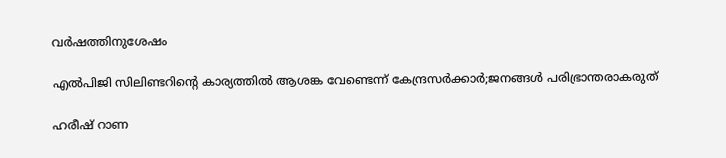വര്‍ഷത്തിനുശേഷം

എൽപിജി സിലിണ്ടറിന്റെ കാര്യത്തില്‍ ആശങ്ക വേണ്ടെന്ന് കേന്ദ്രസര്‍ക്കാര്‍;ജനങ്ങള്‍ പരിഭ്രാന്തരാകരുത്

ഹരീഷ് റാണ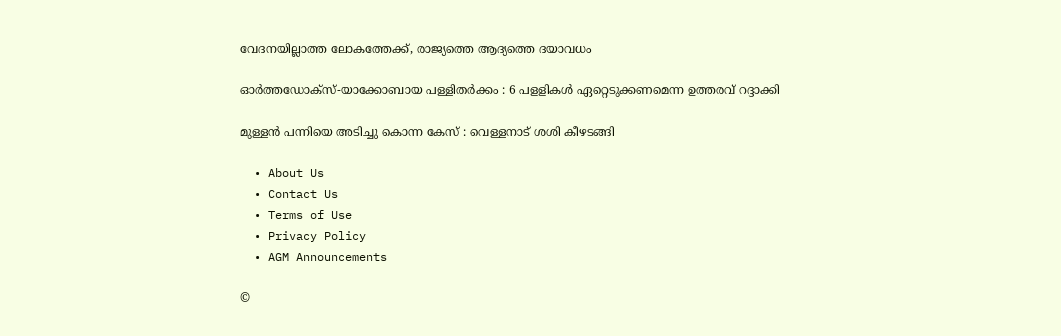വേദനയില്ലാത്ത ലോകത്തേക്ക്, രാജ്യത്തെ ആദ്യത്തെ ദയാവധം

ഓര്‍ത്തഡോക്‌സ്-യാക്കോബായ പള്ളിതര്‍ക്കം : 6 പളളികള്‍ ഏറ്റെടുക്കണമെന്ന ഉത്തരവ് റദ്ദാക്കി

മുള്ളന്‍ പന്നിയെ അടിച്ചു കൊന്ന കേസ് : വെള്ളനാട് ശശി കീഴടങ്ങി

  • About Us
  • Contact Us
  • Terms of Use
  • Privacy Policy
  • AGM Announcements

©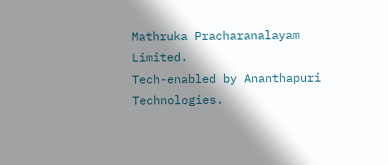Mathruka Pracharanalayam Limited.
Tech-enabled by Ananthapuri Technologies.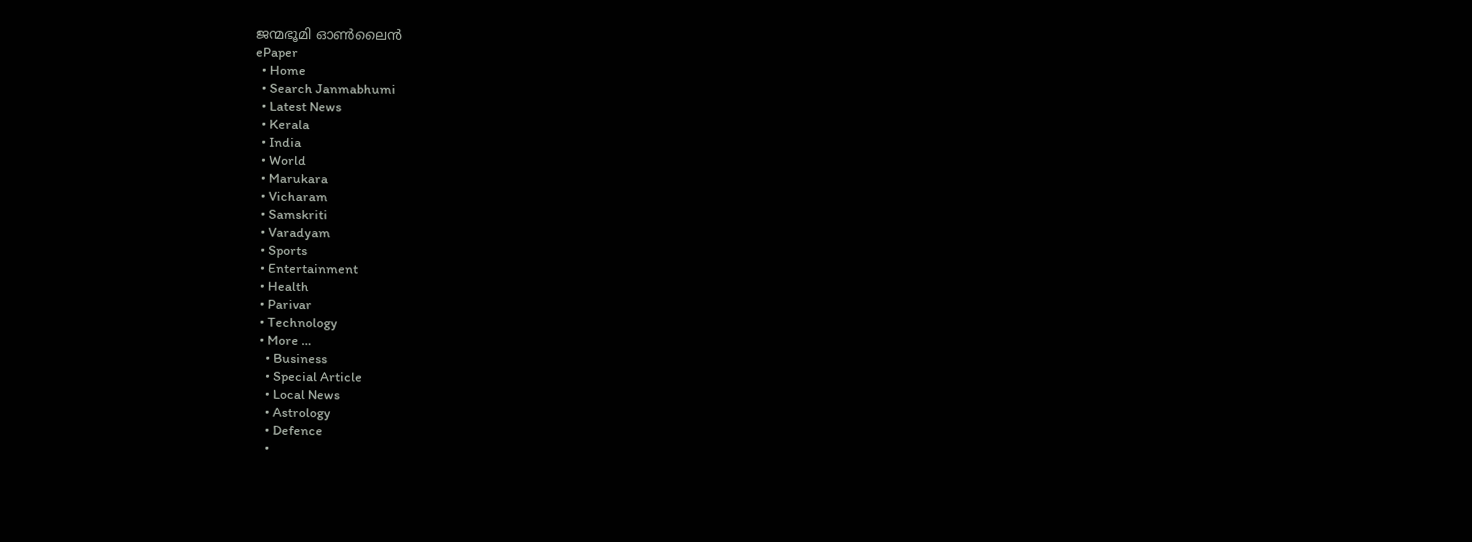ജന്മഭൂമി ഓണ്‍ലൈന്‍
ePaper
  • Home
  • Search Janmabhumi
  • Latest News
  • Kerala
  • India
  • World
  • Marukara
  • Vicharam
  • Samskriti
  • Varadyam
  • Sports
  • Entertainment
  • Health
  • Parivar
  • Technology
  • More …
    • Business
    • Special Article
    • Local News
    • Astrology
    • Defence
    •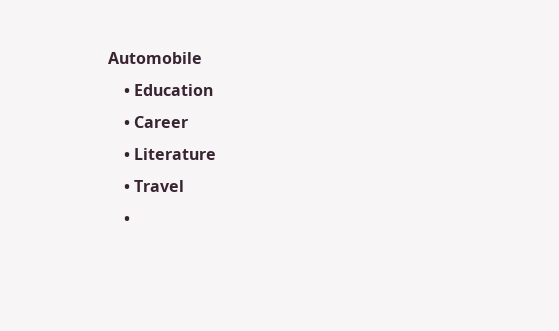Automobile
    • Education
    • Career
    • Literature
    • Travel
    •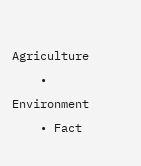Agriculture
    • Environment
    • Fact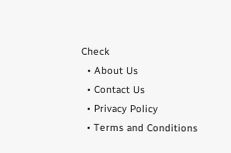Check
  • About Us
  • Contact Us
  • Privacy Policy
  • Terms and Conditions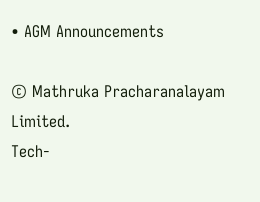• AGM Announcements

© Mathruka Pracharanalayam Limited.
Tech-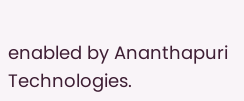enabled by Ananthapuri Technologies.